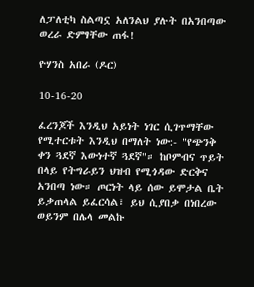ለፓለቲካ ስልጣኗ አለንልህ ያሉት በአንበጣው ወረራ ድምፃቸው ጠፋ!

ዮሃንስ አበራ (ዶር)

10-16-20

ፈረንጆች እንዲህ አይነት ነገር ሲገጥማቸው የሚተርቱት እንዲህ በማለት ነው:- "የጭንቅ ቀን ጓደኛ እውነተኛ ጓደኛ"። ከቦምብና ጥይት በላይ የትግራይን ህዝብ የሚጎዳው ድርቅና አንበጣ ነው። ጦርነት ላይ ሰው ይሞታል ቤት ይቃጠላል ይፈርሳል፣ ይህ ሲያበቃ በነበረው ወይንም በሌላ መልኩ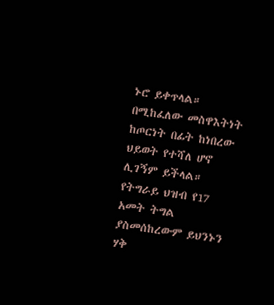ኑሮ ይቀጥላል። በሚከፈለው መስዋእትነት ከጦርነት በፊት ከነበረው ህይወት የተሻለ ሆኖ ሊገኝም ይችላል። የትግራይ ህዝብ የ17 አመት ትግል ያስመሰከረውም ይህንኑን ሃቅ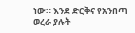ነው። እንደ ድርቅና የአንበጣ ወረራ ያሉት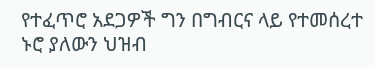የተፈጥሮ አደጋዎች ግን በግብርና ላይ የተመሰረተ ኑሮ ያለውን ህዝብ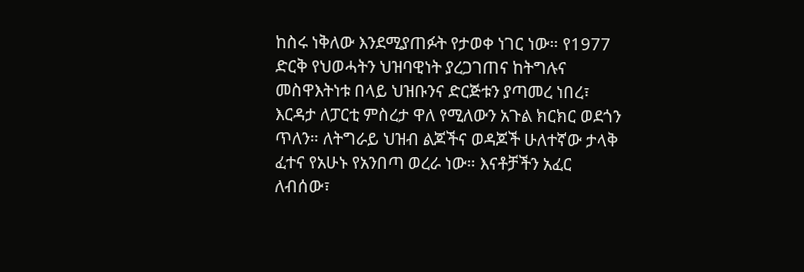ከስሩ ነቅለው እንደሚያጠፉት የታወቀ ነገር ነው። የ1977 ድርቅ የህወሓትን ህዝባዊነት ያረጋገጠና ከትግሉና መስዋእትነቱ በላይ ህዝቡንና ድርጅቱን ያጣመረ ነበረ፣ እርዳታ ለፓርቲ ምስረታ ዋለ የሚለውን አጉል ክርክር ወደጎን ጥለን። ለትግራይ ህዝብ ልጆችና ወዳጆች ሁለተኛው ታላቅ ፈተና የአሁኑ የአንበጣ ወረራ ነው። እናቶቻችን አፈር ለብሰው፣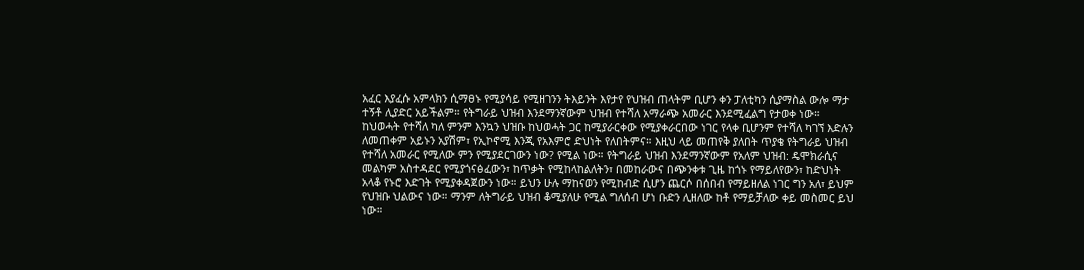አፈር እያፈሱ አምላክን ሲማፀኑ የሚያሳይ የሚዘገንን ትእይንት እየታየ የህዝብ ጠላትም ቢሆን ቀን ፓለቲካን ሲያማስል ውሎ ማታ ተኝቶ ሊያድር አይችልም። የትግራይ ህዝብ እንደማንኛውም ህዝብ የተሻለ አማራጭ አመራር እንደሚፈልግ የታወቀ ነው። ከህወሓት የተሻለ ካለ ምንም እንኳን ህዝቡ ከህወሓት ጋር ከሚያራርቀው የሚያቀራርበው ነገር የላቀ ቢሆንም የተሻለ ካገኘ እድሉን ለመጠቀም አይኑን አያሽም፣ የኢኮኖሚ እንጂ የአእምሮ ድህነት የለበትምና። እዚህ ላይ መጠየቅ ያለበት ጥያቄ የትግራይ ህዝብ የተሻለ አመራር የሚለው ምን የሚያደርገውን ነው? የሚል ነው። የትግራይ ህዝብ እንደማንኛውም የአለም ህዝብ: ዴሞክራሲና መልካም አስተዳደር የሚያጎናፅፈውን፣ ከጥቃት የሚከላከልለትን፣ በመከራውና በጭንቀቱ ጊዜ ከጎኑ የማይለየውን፣ ከድህነት አላቆ የኑሮ እድገት የሚያቀዳጀውን ነው። ይህን ሁሉ ማከናወን የሚከብድ ሲሆን ጨርሶ በሰበብ የማይዘለል ነገር ግን አለ፣ ይህም የህዝቡ ህልውና ነው። ማንም ለትግራይ ህዝብ ቆሚያለሁ የሚል ግለሰብ ሆነ ቡድን ሊዘለው ከቶ የማይቻለው ቀይ መስመር ይህ ነው።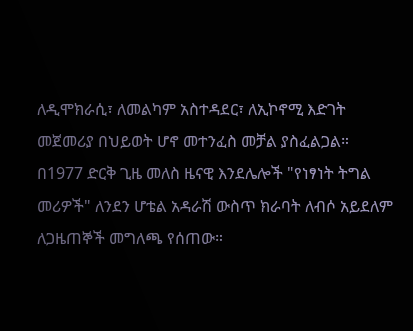ለዲሞክራሲ፣ ለመልካም አስተዳደር፣ ለኢኮኖሚ እድገት መጀመሪያ በህይወት ሆኖ መተንፈስ መቻል ያስፈልጋል። በ1977 ድርቅ ጊዜ መለስ ዜናዊ እንደሌሎች "የነፃነት ትግል መሪዎች" ለንደን ሆቴል አዳራሽ ውስጥ ክራባት ለብሶ አይደለም ለጋዜጠኞች መግለጫ የሰጠው።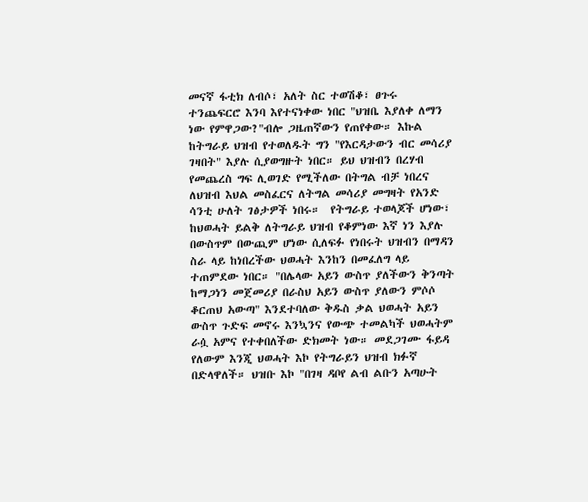መናኛ ፋቲክ ለብሶ፣ አለት ስር ተወሽቆ፣ ፀጉሩ ተንጨፍርሮ እንባ እየተናነቀው ነበር "ህዝቤ እያለቀ ለማን ነው የምዋጋው?"ብሎ ጋዜጠኛውን የጠየቀው። እኩል ከትግራይ ህዝብ የተወለዱት ግን "የእርዳታውን ብር መሳሪያ ገዛበት" እያሉ ሲያወግዙት ነበር። ይህ ህዝብን በረሃብ የመጨረስ ግፍ ሊወገድ የሚችለው በትግል ብቻ ነበረና ለህዝብ እህል መስፈርና ለትግል መሳሪያ መግዛት የአንድ ሳንቲ ሁለት ገፅታዎች ነበሩ።  የትግራይ ተወላጆች ሆነው፣ ከህወሓት ይልቅ ለትግራይ ህዝብ የቆምነው እኛ ነን እያሉ በውስጥም በውጪም ሆነው ሲለፍፉ የነበሩት ህዝብን በማዳን ስራ ላይ ከነበረችው ህወሓት እንከን በመፈለግ ላይ ተጠምደው ነበር። "በሌላው አይን ውስጥ ያለችውን ቅንጣት ከማጋነን መጀመሪያ በራስህ አይን ውስጥ ያለውን ምሶሶ ቆርጠህ አውጣ" እንደተባለው ቅዱስ ቃል ህወሓት አይን ውስጥ ጉድፍ መኖሩ እንኳንና የውጭ ተመልካች ህወሓትም ራሷ አምና የተቀበለችው ድክመት ነው። መደጋገሙ ፋይዳ የለውም እንጂ ህወሓት እኮ የትግራይን ህዝብ ክፉኛ በድላዋለች። ህዝቡ እኮ "በገዛ ዳቦየ ልብ ልቡን አጣሁት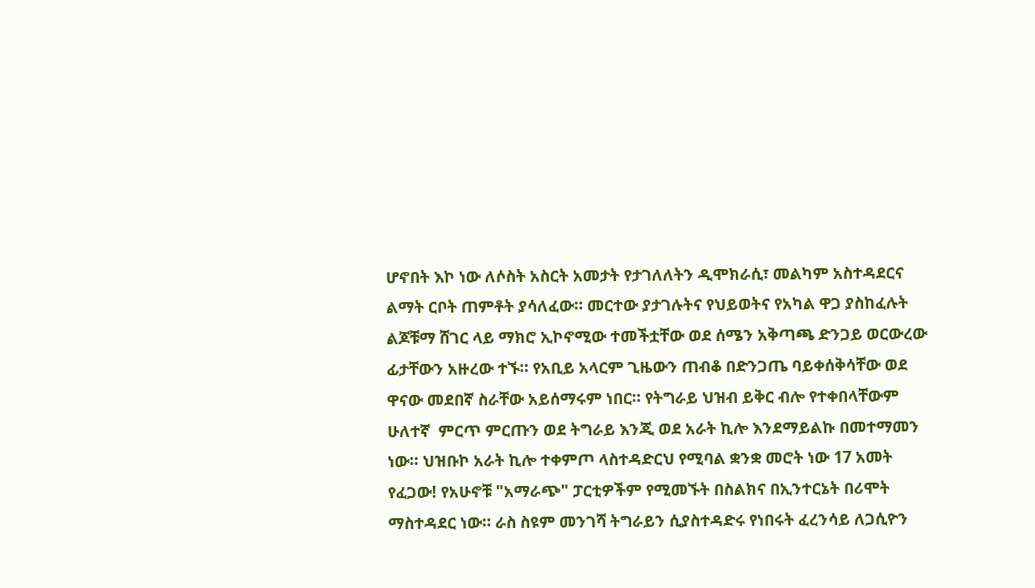ሆኖበት እኮ ነው ለሶስት አስርት አመታት የታገለለትን ዲሞክራሲ፣ መልካም አስተዳደርና ልማት ርቦት ጠምቶት ያሳለፈው። መርተው ያታገሉትና የህይወትና የአካል ዋጋ ያስከፈሉት ልጆቹማ ሸገር ላይ ማክሮ ኢኮኖሚው ተመችቷቸው ወደ ሰሜን አቅጣጫ ድንጋይ ወርውረው ፊታቸውን አዙረው ተኙ። የአቢይ አላርም ጊዜውን ጠብቆ በድንጋጤ ባይቀሰቅሳቸው ወደ ዋናው መደበኛ ስራቸው አይሰማሩም ነበር። የትግራይ ህዝብ ይቅር ብሎ የተቀበላቸውም ሁለተኛ  ምርጥ ምርጡን ወደ ትግራይ እንጂ ወደ አራት ኪሎ እንደማይልኩ በመተማመን ነው። ህዝቡኮ አራት ኪሎ ተቀምጦ ላስተዳድርህ የሚባል ቋንቋ መሮት ነው 17 አመት የፈጋው! የአሁኖቹ "አማራጭ" ፓርቲዎችም የሚመኙት በስልክና በኢንተርኔት በሪሞት ማስተዳደር ነው። ራስ ስዩም መንገሻ ትግራይን ሲያስተዳድሩ የነበሩት ፈረንሳይ ለጋሲዮን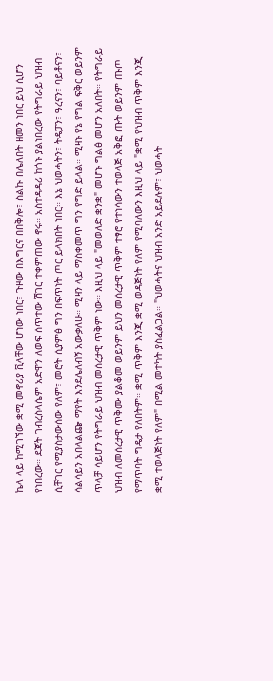ኬላ ላይ ከሚገኘው ቋሚ መኖሪያ ቪላቸው ሆነው ነበር፣ ጉዞው በእግርና በበቅሎ፣ ስልኩ በሌለበት ዘመን ነበር ይህ ሲሆን የነበረው። ደጃት ገብረስላሴም አድዋን ለወፍ ሰጥተው ሽገር ተቀምጠው ኖሩ። አስተዳዳሪ ከጎኑ ያልነበረው የትግራይ ህዝብ ሲቸገር የሚያስታውሰው የለም፣ መሮት ሲያምፅ ግን በፍጥነት ጦር ይላክበት ነበር። እኔ ህወሓትን፣ ትዴፓን፣ ዓረናን፣ ባይቶናን፣ ሳልሳይን አበላልጬ ማየት እንደሌለብኝ አውቃለሁ። ሚዛን ላይ ማስቀመጥ ግን የግድ ይላል። ሚዛኑ የኔ የግል ፍቅር ወይንም ጥላቻ ሳይሆን የትግራይ ህዝብ መሰረታዊ ጥቅም ነው። እዚህ ላይ "መወለድ ቋንቋ" መሆኑ ግልፅ መሆን አለበት። የትግራይ ህዝብ ለመሰረታዊ ጥቅሙ ያልቆመ ወይንም ይህን መሰረታዊ ጥቅም ተፃሮ የተነሳውን ተወላጅ አቅፎ ጡት ወይንም ጡጦ የማጥባት ግዴታ የለበትም። ቋሚ ጥቅም እንጂ ቋሚ ወዳጅነት የለም የሚባለውን እዚህ ላይ "ቋሚ የህዝብ ጥቅም እንጂ ቋሚ ተወላጅነት የለም" በሚል መተካት ያስፈልጋል። "ህወሓትና ህዝብ አንድ አይደሉም፣ ህወሓት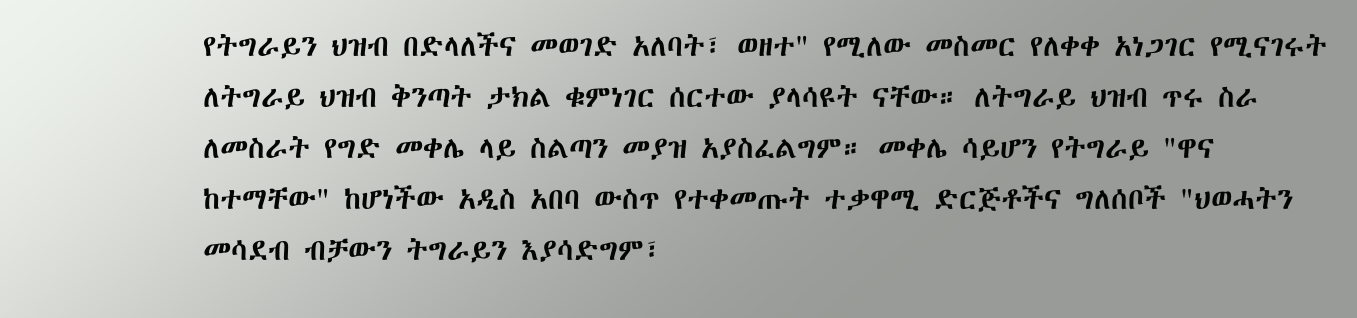የትግራይን ህዝብ በድላለችና መወገድ አለባት፣ ወዘተ" የሚለው መስመር የለቀቀ አነጋገር የሚናገሩት ለትግራይ ህዝብ ቅንጣት ታክል ቁምነገር ሰርተው ያላሳዩት ናቸው። ለትግራይ ህዝብ ጥሩ ስራ ለመስራት የግድ መቀሌ ላይ ስልጣን መያዝ አያስፈልግም። መቀሌ ሳይሆን የትግራይ "ዋና ከተማቸው" ከሆነችው አዲስ አበባ ውስጥ የተቀመጡት ተቃዋሚ ድርጅቶችና ግለሰቦች "ህወሓትን መሳደብ ብቻውን ትግራይን እያሳድግም፣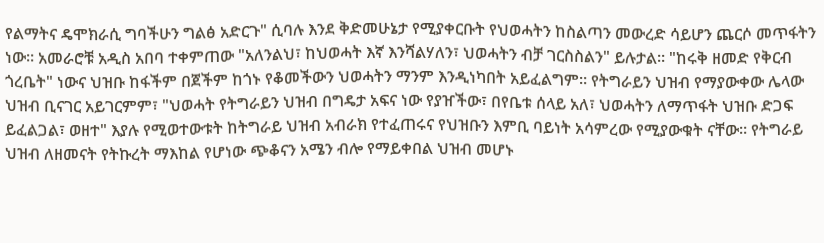የልማትና ዴሞክራሲ ግባችሁን ግልፅ አድርጉ" ሲባሉ እንደ ቅድመሁኔታ የሚያቀርቡት የህወሓትን ከስልጣን መውረድ ሳይሆን ጨርሶ መጥፋትን ነው። አመራሮቹ አዲስ አበባ ተቀምጠው "አለንልህ፣ ከህወሓት እኛ እንሻልሃለን፣ ህወሓትን ብቻ ገርስስልን" ይሉታል። "ከሩቅ ዘመድ የቅርብ ጎረቤት" ነውና ህዝቡ ከፋችም በጀችም ከጎኑ የቆመችውን ህወሓትን ማንም እንዲነካበት አይፈልግም። የትግራይን ህዝብ የማያውቀው ሌላው ህዝብ ቢናገር አይገርምም፣ "ህወሓት የትግራይን ህዝብ በግዴታ አፍና ነው የያዠችው፣ በየቤቱ ሰላይ አለ፣ ህወሓትን ለማጥፋት ህዝቡ ድጋፍ ይፈልጋል፣ ወዘተ" እያሉ የሚወተውቱት ከትግራይ ህዝብ አብራክ የተፈጠሩና የህዝቡን እምቢ ባይነት አሳምረው የሚያውቁት ናቸው። የትግራይ ህዝብ ለዘመናት የትኩረት ማእከል የሆነው ጭቆናን አሜን ብሎ የማይቀበል ህዝብ መሆኑ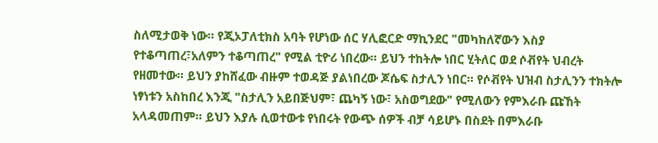ስለሚታወቅ ነው። የጂኦፓለቲክስ አባት የሆነው ሰር ሃሊፎርድ ማኪንደር "መካከለኛውን እስያ የተቆጣጠረ፣አለምን ተቆጣጠረ" የሚል ቲዮሪ ነበረው። ይህን ተከትሎ ነበር ሂትለር ወደ ሶቭየት ህብረት የዘመተው። ይህን ያከሸፈው ብዙም ተወዳጅ ያልነበረው ጆሴፍ ስታሊን ነበር። የሶቭየት ህዝብ ስታሊንን ተክትሎ ነፃነቱን አስከበረ እንጂ "ስታሊን አይበጅህም፣ ጨካኝ ነው፣ አስወግደው" የሚለውን የምእራቡ ጩኸት አላዳመጠም። ይህን እያሉ ሲወተውቱ የነበሩት የውጭ ሰዎች ብቻ ሳይሆኑ በስደት በምእራቡ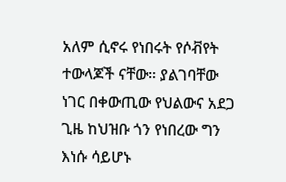አለም ሲኖሩ የነበሩት የሶቭየት ተውላጆች ናቸው። ያልገባቸው ነገር በቀውጢው የህልውና አደጋ ጊዜ ከህዝቡ ጎን የነበረው ግን እነሱ ሳይሆኑ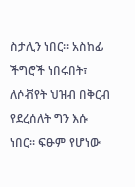ስታሊን ነበር። አስከፊ ችግሮች ነበሩበት፣ ለሶቭየት ህዝብ በቅርብ የደረሰለት ግን እሱ ነበር። ፍፁም የሆነው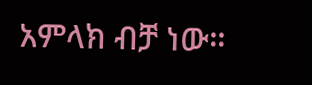አምላክ ብቻ ነው።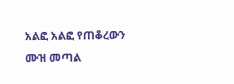አልፎ አልፎ የጠቆረውን ሙዝ መጣል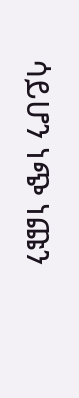ሳይሆን ነጭ ነጩን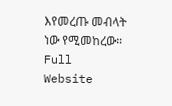እየመረጡ መብላት ነው የሚመከረው።
Full Website